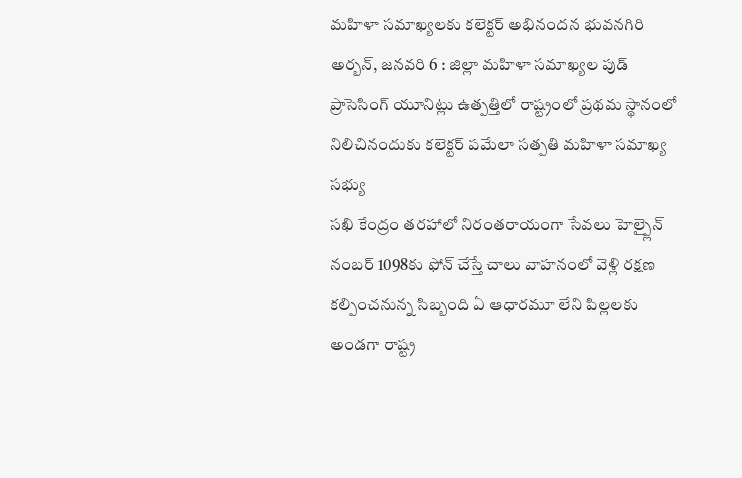మహిళా సమాఖ్యలకు కలెక్టర్ అభినందన భువనగిరి అర్బన్, జనవరి 6 : జిల్లా మహిళా సమాఖ్యల పుడ్ ప్రాసెసింగ్ యూనిట్లు ఉత్పత్తిలో రాష్ట్రంలో ప్రథమ స్థానంలో నిలిచినందుకు కలెక్టర్ పమేలా సత్పతి మహిళా సమాఖ్య సభ్యు
సఖి కేంద్రం తరహాలో నిరంతరాయంగా సేవలు హెల్ప్లైన్ నంబర్ 1098కు ఫోన్ చేస్తే చాలు వాహనంలో వెళ్లి రక్షణ కల్పించనున్న సిబ్బంది ఏ ఆధారమూ లేని పిల్లలకు అండగా రాష్ట్ర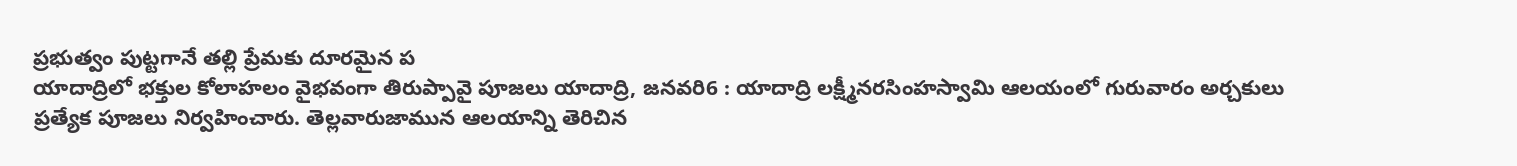ప్రభుత్వం పుట్టగానే తల్లి ప్రేమకు దూరమైన ప
యాదాద్రిలో భక్తుల కోలాహలం వైభవంగా తిరుప్పావై పూజలు యాదాద్రి, జనవరి6 : యాదాద్రి లక్ష్మీనరసింహస్వామి ఆలయంలో గురువారం అర్చకులు ప్రత్యేక పూజలు నిర్వహించారు. తెల్లవారుజామున ఆలయాన్ని తెరిచిన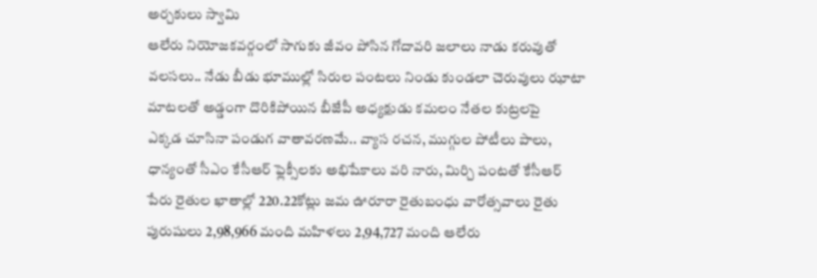అర్చకులు స్వామి
ఆలేరు నియోజకవర్గంలో సాగుకు జీవం పోసిన గోదావరి జలాలు నాడు కరువుతో వలసలు.. నేడు బీడు భూముల్లో సిరుల పంటలు నిండు కుండలా చెరువులు ఝాటా మాటలతో అడ్డంగా దొరికిపోయిన బీజేపీ అధ్యక్షుడు కమలం నేతల కుట్రలపై
ఎక్కడ చూసినా పండుగ వాతావరణమే.. వ్యాస రచన, ముగ్గుల పోటీలు పాలు, ధాన్యంతో సీఎం కేసీఆర్ ఫ్లెక్సీలకు అభిషేకాలు వరి నారు, మిర్చి పంటతో కేసీఆర్ పేరు రైతుల ఖాతాల్లో 220.22కోట్లు జమ ఊరూరా రైతుబంధు వారోత్సవాలు రైతు
పురుషులు 2,98,966 మంది మహిళలు 2,94,727 మంది ఆలేరు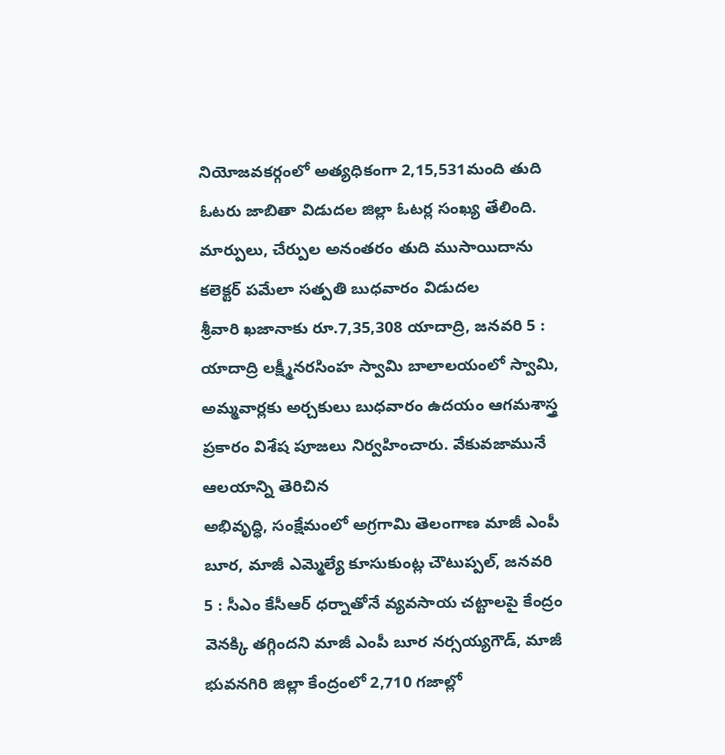నియోజవకర్గంలో అత్యధికంగా 2,15,531మంది తుది ఓటరు జాబితా విడుదల జిల్లా ఓటర్ల సంఖ్య తేలింది. మార్పులు, చేర్పుల అనంతరం తుది ముసాయిదాను కలెక్టర్ పమేలా సత్పతి బుధవారం విడుదల
శ్రీవారి ఖజానాకు రూ.7,35,308 యాదాద్రి, జనవరి 5 : యాదాద్రి లక్ష్మీనరసింహ స్వామి బాలాలయంలో స్వామి, అమ్మవార్లకు అర్చకులు బుధవారం ఉదయం ఆగమశాస్త్ర ప్రకారం విశేష పూజలు నిర్వహించారు. వేకువజామునే ఆలయాన్ని తెరిచిన
అభివృద్ధి, సంక్షేమంలో అగ్రగామి తెలంగాణ మాజీ ఎంపీ బూర, మాజీ ఎమ్మెల్యే కూసుకుంట్ల చౌటుప్పల్, జనవరి 5 : సీఎం కేసీఆర్ ధర్నాతోనే వ్యవసాయ చట్టాలపై కేంద్రం వెనక్కి తగ్గిందని మాజీ ఎంపీ బూర నర్సయ్యగౌడ్, మాజీ
భువనగిరి జిల్లా కేంద్రంలో 2,710 గజాల్లో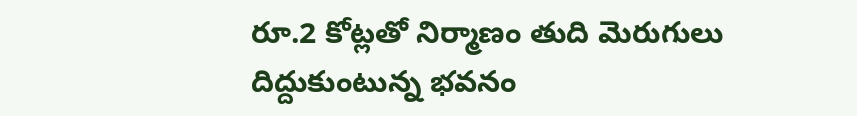రూ.2 కోట్లతో నిర్మాణం తుది మెరుగులు దిద్దుకుంటున్న భవనం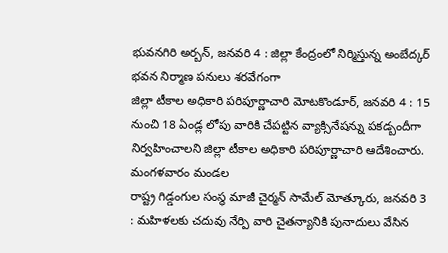భువనగిరి అర్బన్, జనవరి 4 : జిల్లా కేంద్రంలో నిర్మిస్తున్న అంబేద్కర్ భవన నిర్మాణ పనులు శరవేగంగా
జిల్లా టీకాల అధికారి పరిపూర్ణాచారి మోటకొండూర్, జనవరి 4 : 15 నుంచి 18 ఏండ్ల లోపు వారికి చేపట్టిన వ్యాక్సినేషన్ను పకడ్బందీగా నిర్వహించాలని జిల్లా టీకాల అధికారి పరిపూర్ణాచారి ఆదేశించారు. మంగళవారం మండల
రాష్ట్ర గిడ్డంగుల సంస్థ మాజీ చైర్మన్ సామేల్ మోత్కూరు, జనవరి 3 : మహిళలకు చదువు నేర్పి వారి చైతన్యానికి పునాదులు వేసిన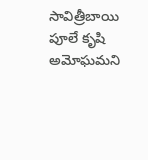సావిత్రీబాయి పూలే కృషి అమోఘమని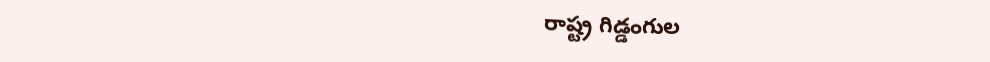రాష్ట్ర గిడ్డంగుల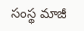సంస్థ మాజీ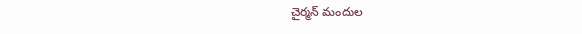చైర్మన్ మందుల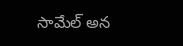సామేల్ అన